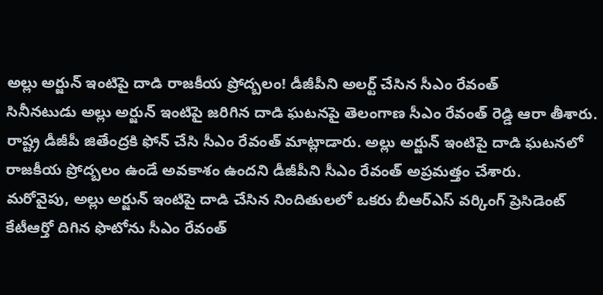అల్లు అర్జున్ ఇంటిపై దాడి రాజకీయ ప్రోద్బలం! డీజీపీని అలర్ట్ చేసిన సీఎం రేవంత్
సినీనటుడు అల్లు అర్జున్ ఇంటిపై జరిగిన దాడి ఘటనపై తెలంగాణ సీఎం రేవంత్ రెడ్డి ఆరా తీశారు. రాష్ట్ర డీజీపీ జితేంద్రకి ఫోన్ చేసి సీఎం రేవంత్ మాట్లాడారు. అల్లు అర్జున్ ఇంటిపై దాడి ఘటనలో రాజకీయ ప్రోద్బలం ఉండే అవకాశం ఉందని డీజీపీని సీఎం రేవంత్ అప్రమత్తం చేశారు.
మరోవైపు, అల్లు అర్జున్ ఇంటిపై దాడి చేసిన నిందితులలో ఒకరు బీఆర్ఎస్ వర్కింగ్ ప్రెసిడెంట్ కేటీఆర్తో దిగిన ఫొటోను సీఎం రేవంత్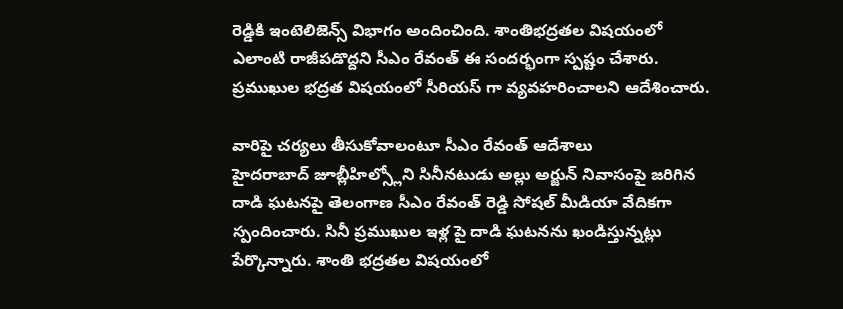రెడ్డికి ఇంటెలిజెన్స్ విభాగం అందించింది. శాంతిభద్రతల విషయంలో ఎలాంటి రాజీపడొద్దని సీఎం రేవంత్ ఈ సందర్భంగా స్పష్టం చేశారు. ప్రముఖుల భద్రత విషయంలో సీరియస్ గా వ్యవహరించాలని ఆదేశించారు.

వారిపై చర్యలు తీసుకోవాలంటూ సీఎం రేవంత్ ఆదేశాలు
హైదరాబాద్ జూబ్లీహిల్స్లోని సినీనటుడు అల్లు అర్జున్ నివాసంపై జరిగిన దాడి ఘటనపై తెలంగాణ సీఎం రేవంత్ రెడ్డి సోషల్ మీడియా వేదికగా స్పందించారు. సినీ ప్రముఖుల ఇళ్ల పై దాడి ఘటనను ఖండిస్తున్నట్లు పేర్కొన్నారు. శాంతి భద్రతల విషయంలో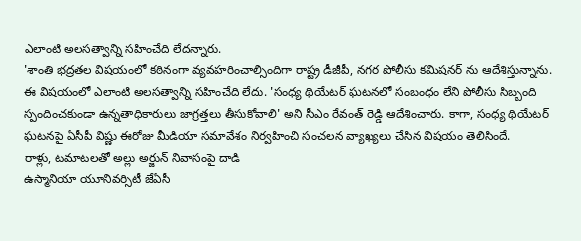ఎలాంటి అలసత్వాన్ని సహించేది లేదన్నారు.
'శాంతి భద్రతల విషయంలో కఠినంగా వ్యవహరించాల్సిందిగా రాష్ట్ర డీజీపీ, నగర పోలీసు కమిషనర్ ను ఆదేశిస్తున్నాను. ఈ విషయంలో ఎలాంటి అలసత్వాన్ని సహించేది లేదు. 'సంధ్య థియేటర్ ఘటనలో సంబంధం లేని పోలీసు సిబ్బంది స్పందించకుండా ఉన్నతాధికారులు జాగ్రత్తలు తీసుకోవాలి' అని సీఎం రేవంత్ రెడ్డి ఆదేశించారు. కాగా, సంధ్య థియేటర్ ఘటనపై ఏసీపీ విష్ణు ఈరోజు మీడియా సమావేశం నిర్వహించి సంచలన వ్యాఖ్యలు చేసిన విషయం తెలిసిందే.
రాళ్లు, టమాటలతో అల్లు అర్జున్ నివాసంపై దాడి
ఉస్మానియా యూనివర్సిటీ జేఏసీ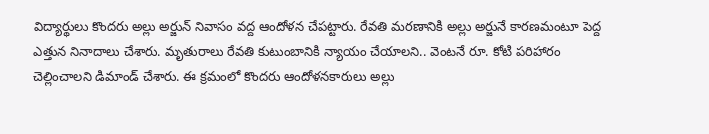విద్యార్థులు కొందరు అల్లు అర్జున్ నివాసం వద్ద ఆందోళన చేపట్టారు. రేవతి మరణానికి అల్లు అర్జునే కారణమంటూ పెద్ద ఎత్తున నినాదాలు చేశారు. మృతురాలు రేవతి కుటుంబానికి న్యాయం చేయాలని.. వెంటనే రూ. కోటి పరిహారం చెల్లించాలని డిమాండ్ చేశారు. ఈ క్రమంలో కొందరు ఆందోళనకారులు అల్లు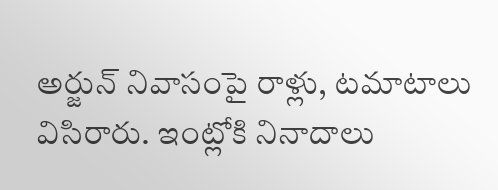అర్జున్ నివాసంపై రాళ్లు, టమాటాలు విసిరారు. ఇంట్లోకి నినాదాలు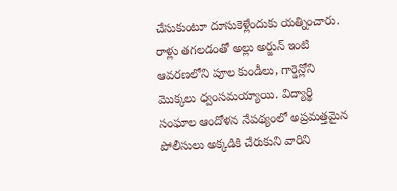చేసుకుంటూ దూసుకెళ్లేందుకు యత్నించారు.
రాళ్లు తగలడంతో అల్లు అర్జున్ ఇంటి ఆవరణలోని పూల కుండీలు, గార్డెన్లోని మొక్కలు ధ్వంసమయ్యాయి. విద్యార్థి సంఘాల ఆందోళన నేపథ్యంలో అప్రమత్తమైన పోలీసులు అక్కడికి చేరుకుని వారిని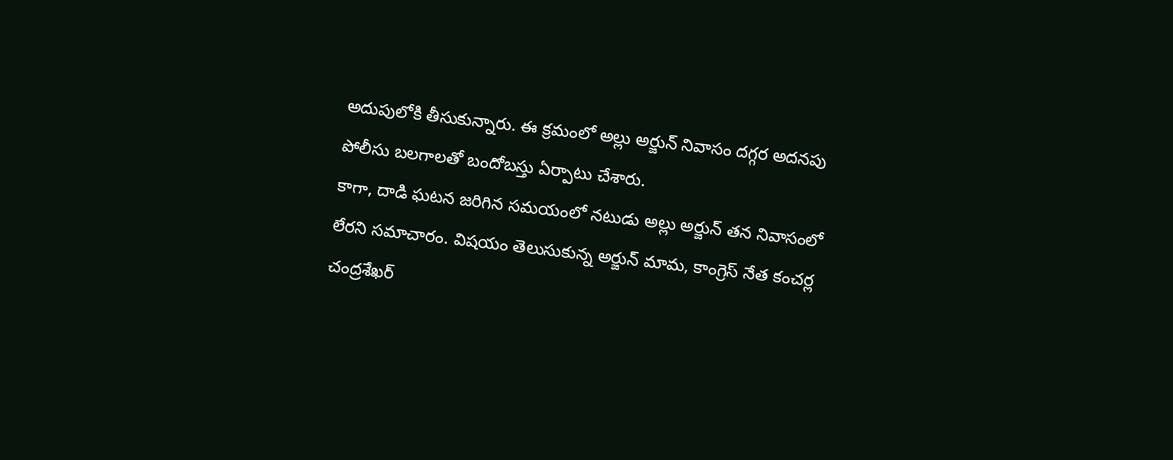అదుపులోకి తీసుకున్నారు. ఈ క్రమంలో అల్లు అర్జున్ నివాసం దగ్గర అదనపు పోలీసు బలగాలతో బందోబస్తు ఏర్పాటు చేశారు.
కాగా, దాడి ఘటన జరిగిన సమయంలో నటుడు అల్లు అర్జున్ తన నివాసంలో లేరని సమాచారం. విషయం తెలుసుకున్న అర్జున్ మామ, కాంగ్రెస్ నేత కంచర్ల చంద్రశేఖర్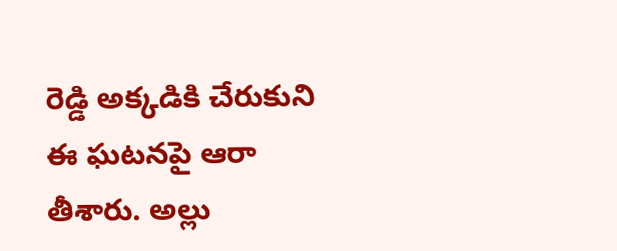రెడ్డి అక్కడికి చేరుకుని ఈ ఘటనపై ఆరా తీశారు. అల్లు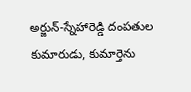అర్జున్-స్నేహారెడ్డి దంపతుల కుమారుడు, కుమార్తెను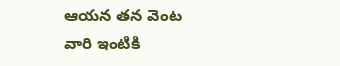ఆయన తన వెంట వారి ఇంటికి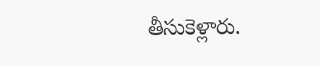తీసుకెళ్లారు.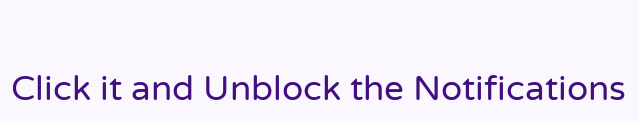Click it and Unblock the Notifications